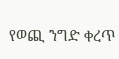የወጪ ንግድ ቀረጥ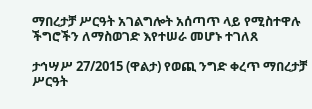ማበረታቻ ሥርዓት አገልግሎት አሰጣጥ ላይ የሚስተዋሉ ችግሮችን ለማስወገድ እየተሠራ መሆኑ ተገለጸ

ታኅሣሥ 27/2015 (ዋልታ) የወጪ ንግድ ቀረጥ ማበረታቻ ሥርዓት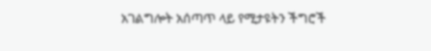አገልግሎት አሰጣጥ ላይ የሚታዩትን ችግሮች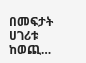በመፍታት ሀገሪቱ ከወጪ…